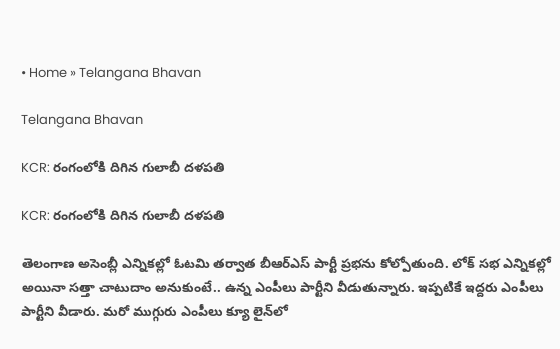• Home » Telangana Bhavan

Telangana Bhavan

KCR: రంగంలోకి దిగిన గులాబీ దళపతి

KCR: రంగంలోకి దిగిన గులాబీ దళపతి

తెలంగాణ అసెంబ్లీ ఎన్నికల్లో ఓటమి తర్వాత బీఆర్ఎస్ పార్టీ ప్రభను కోల్పోతుంది. లోక్ సభ ఎన్నికల్లో అయినా సత్తా చాటుదాం అనుకుంటే.. ఉన్న ఎంపీలు పార్టీని వీడుతున్నారు. ఇప్పటికే ఇద్దరు ఎంపీలు పార్టీని వీడారు. మరో ముగ్గురు ఎంపీలు క్యూ లైన్‌లో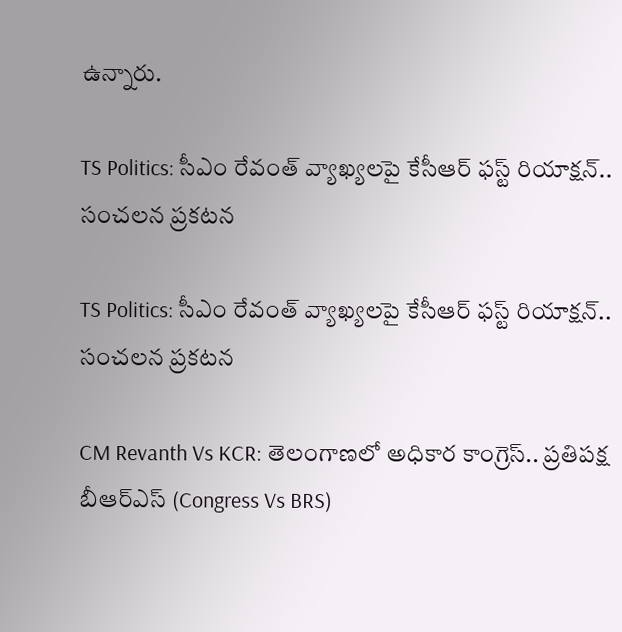ఉన్నారు.

TS Politics: సీఎం రేవంత్‌ వ్యాఖ్యలపై కేసీఆర్ ఫస్ట్ రియాక్షన్.. సంచలన ప్రకటన

TS Politics: సీఎం రేవంత్‌ వ్యాఖ్యలపై కేసీఆర్ ఫస్ట్ రియాక్షన్.. సంచలన ప్రకటన

CM Revanth Vs KCR: తెలంగాణలో అధికార కాంగ్రెస్.. ప్రతిపక్ష బీఆర్ఎస్ (Congress Vs BRS)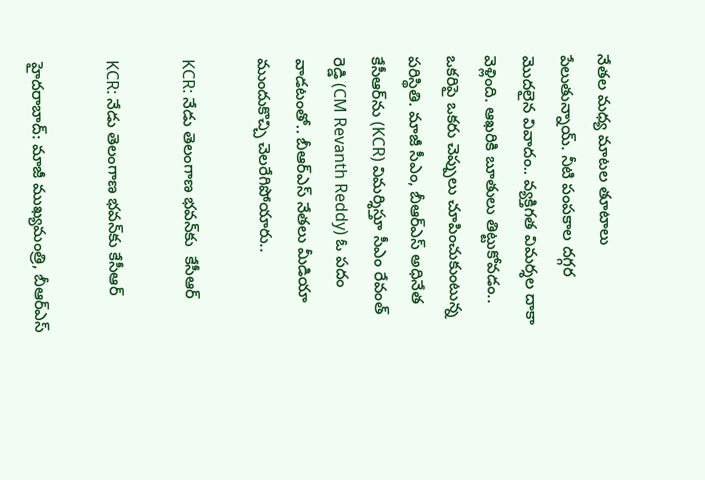నేతల మధ్య మాటల తూటాలు పేలుతున్నాయ్. నీటి పంపకాల దగ్గర మొదలైన వివాదం.. వ్యక్తిగత విమర్శల దాకా వెళ్లింది. ఆఖరికి బూతులు తిట్టుకోవడం.. ఒకరిపై ఒకరు చెప్పులు చూపించుకుంటున్న పరిస్థితి. మాజీ సీఎం, బీఆర్ఎస్ అధినేత కేసీఆర్‌ను (KCR) విమర్శిస్తూ సీఎం రేవంత్ రెడ్డి (CM Revanth Reddy) ఓ పదం వాడటంతో.. బీఆర్ఎస్ నేతలు మీడియా ముందుకొచ్చి చెలరేగిపోయారు..

KCR: నేడు తెలంగాణ భవన్‌కు  కేసీఆర్

KCR: నేడు తెలంగాణ భవన్‌కు కేసీఆర్

హైదరాబాద్: మాజీ ముఖ్యమంత్రి, బీఆర్ఎస్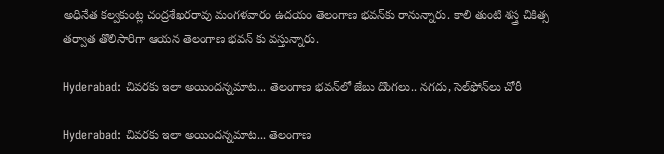అధినేత కల్వకుంట్ల చంద్రశేఖరరావు మంగళవారం ఉదయం తెలంగాణ భవన్‌కు రానున్నారు. కాలి తుంటి శస్త్ర చికిత్స తర్వాత తొలిసారిగా ఆయన తెలంగాణ భవన్ కు వస్తున్నారు.

Hyderabad: చివరకు ఇలా అయిందన్నమాట... తెలంగాణ భవన్‌లో జేబు దొంగలు.. నగదు, సెల్‌ఫోన్‌లు చోరీ

Hyderabad: చివరకు ఇలా అయిందన్నమాట... తెలంగాణ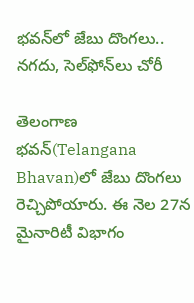భవన్‌లో జేబు దొంగలు.. నగదు, సెల్‌ఫోన్‌లు చోరీ

తెలంగాణ భవన్‌(Telangana Bhavan)లో జేబు దొంగలు రెచ్చిపోయారు. ఈ నెల 27న మైనారిటీ విభాగం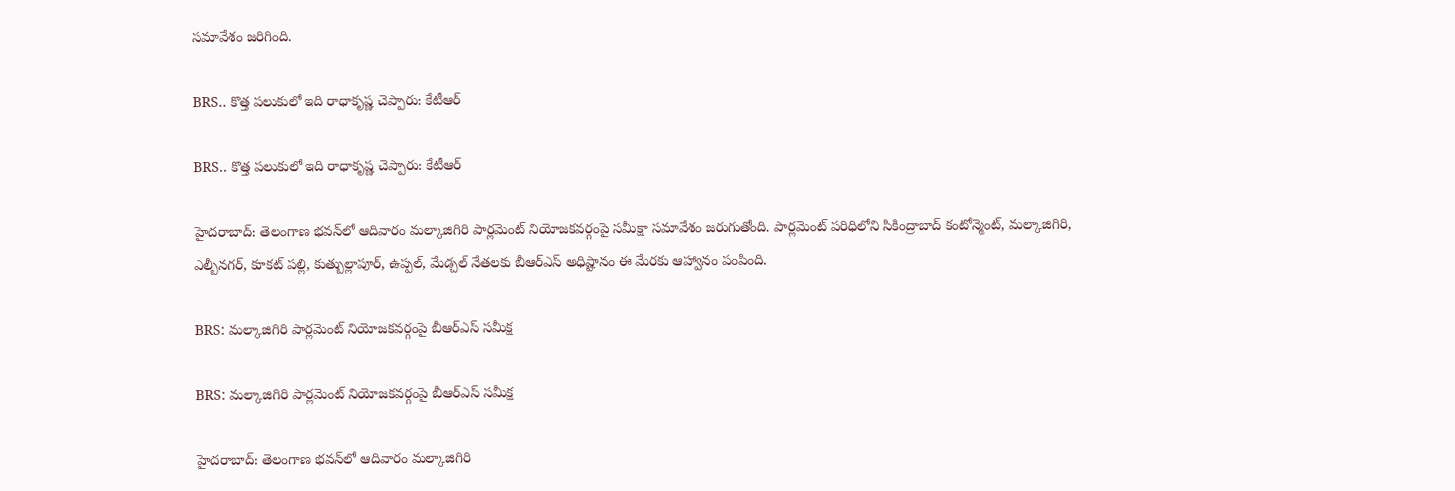సమావేశం జరిగింది.

BRS.. కొత్త పలుకులో ఇది రాధాకృష్ణ చెప్పారు: కేటీఆర్

BRS.. కొత్త పలుకులో ఇది రాధాకృష్ణ చెప్పారు: కేటీఆర్

హైదరాబాద్: తెలంగాణ భవన్‌లో ఆదివారం మల్కాజిగిరి పార్లమెంట్ నియోజకవర్గంపై సమీక్షా సమావేశం జరుగుతోంది. పార్లమెంట్ పరిధిలోని సికింద్రాబాద్ కంటోన్మెంట్, మల్కాజిగిరి, ఎల్బీనగర్, కూకట్ పల్లి, కుత్బుల్లాపూర్, ఉప్పల్, మేడ్చల్ నేతలకు బీఆర్ఎస్ అధిష్టానం ఈ మేరకు ఆహ్వానం పంపింది.

BRS: మల్కాజిగిరి పార్లమెంట్ నియోజకవర్గంపై బీఆర్ఎస్ సమీక్ష

BRS: మల్కాజిగిరి పార్లమెంట్ నియోజకవర్గంపై బీఆర్ఎస్ సమీక్ష

హైదరాబాద్: తెలంగాణ భవన్‌లో ఆదివారం మల్కాజిగిరి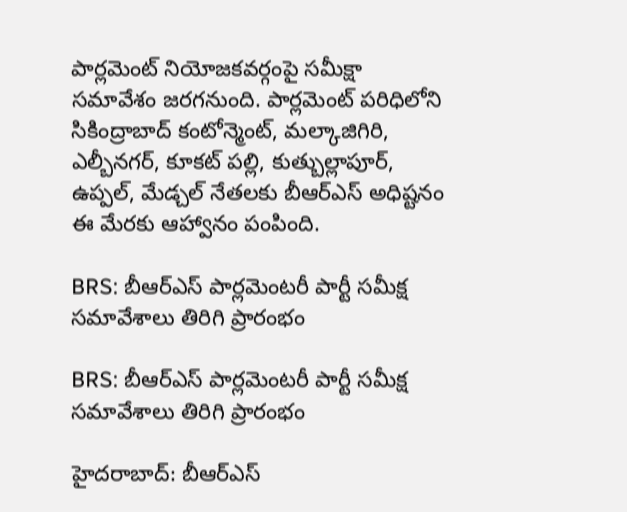పార్లమెంట్ నియోజకవర్గంపై సమీక్షా సమావేశం జరగనుంది. పార్లమెంట్ పరిధిలోని సికింద్రాబాద్ కంటోన్మెంట్, మల్కాజిగిరి, ఎల్బీనగర్, కూకట్ పల్లి, కుత్బుల్లాపూర్, ఉప్పల్, మేడ్చల్ నేతలకు బీఆర్ఎస్ అధిష్టనం ఈ మేరకు ఆహ్వానం పంపింది.

BRS: బీఆర్ఎస్ పార్లమెంటరీ పార్టీ సమీక్ష సమావేశాలు తిరిగి ప్రారంభం

BRS: బీఆర్ఎస్ పార్లమెంటరీ పార్టీ సమీక్ష సమావేశాలు తిరిగి ప్రారంభం

హైదరాబాద్: బీఆర్ఎస్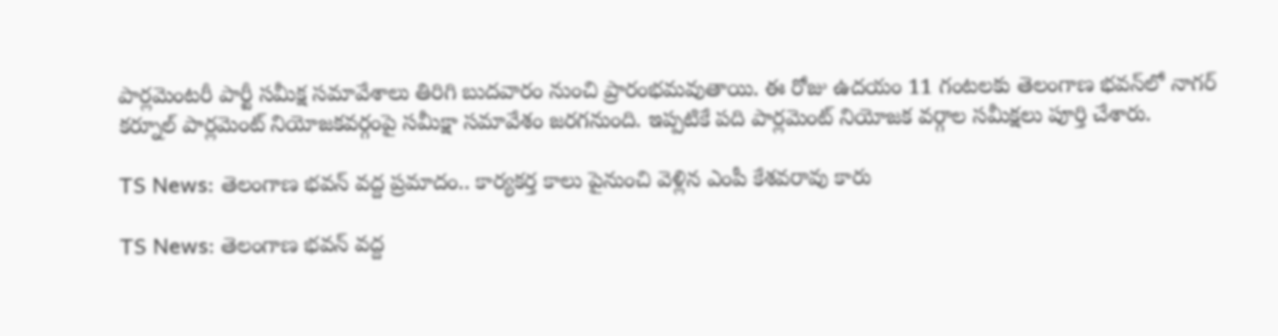పార్లమెంటరీ పార్టీ సమీక్ష సమావేశాలు తిరిగి బుదవారం నుంచి ప్రారంభమవుతాయి. ఈ రోజు ఉదయం 11 గంటలకు తెలంగాణ భవన్‌లో నాగర్ కర్నూల్ పార్లమెంట్ నియోజకవర్గంపై సమీక్షా సమావేశం జరగనుంది. ఇప్పటికే పది పార్లమెంట్ నియోజక వర్గాల సమీక్షలు పూర్తి చేశారు.

TS News: తెలంగాణ భవన్ వద్ద ప్రమాదం.. కార్యకర్త కాలు పైనుంచి వెళ్లిన ఎంపీ కేశవరావు కారు

TS News: తెలంగాణ భవన్ వద్ద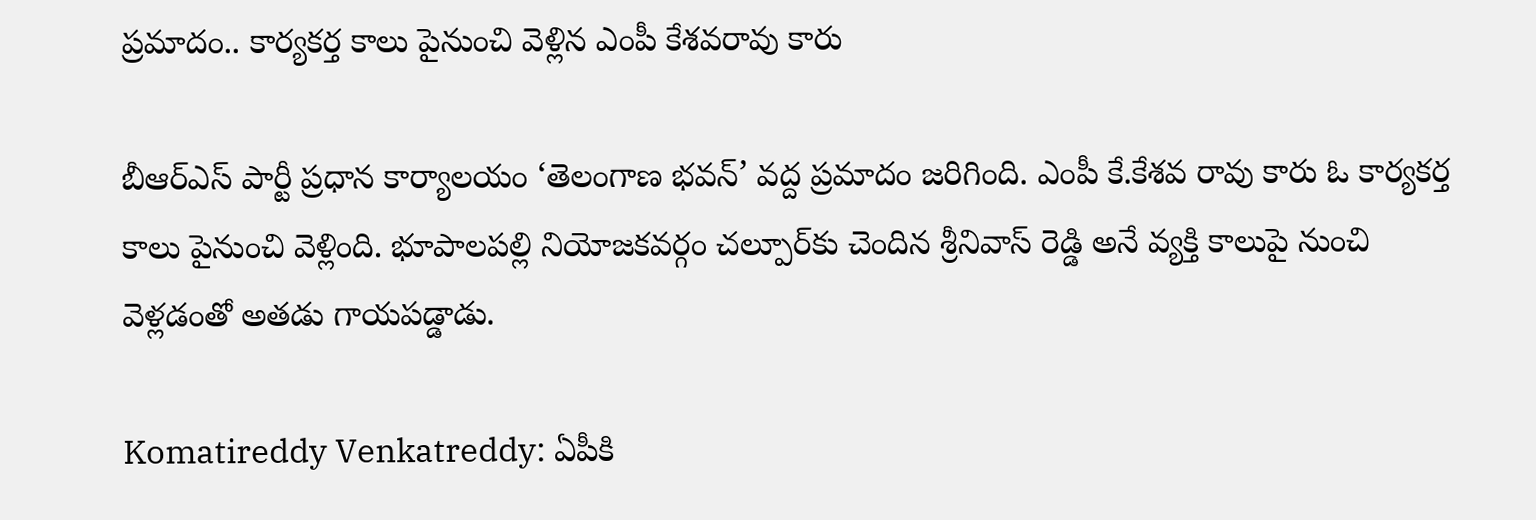ప్రమాదం.. కార్యకర్త కాలు పైనుంచి వెళ్లిన ఎంపీ కేశవరావు కారు

బీఆర్ఎస్ పార్టీ ప్రధాన కార్యాలయం ‘తెలంగాణ భవన్’ వద్ద ప్రమాదం జరిగింది. ఎంపీ కే.కేశవ రావు కారు ఓ కార్యకర్త కాలు పైనుంచి వెళ్లింది. భూపాలపల్లి నియోజకవర్గం చల్పూర్‌కు చెందిన శ్రీనివాస్ రెడ్డి అనే వ్యక్తి కాలుపై నుంచి వెళ్లడంతో అతడు గాయపడ్డాడు.

Komatireddy Venkatreddy: ఏపీకి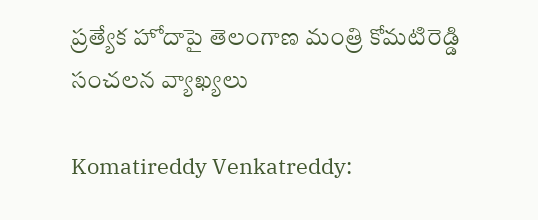ప్రత్యేక హోదాపై తెలంగాణ మంత్రి కోమటిరెడ్డి సంచలన వ్యాఖ్యలు

Komatireddy Venkatreddy: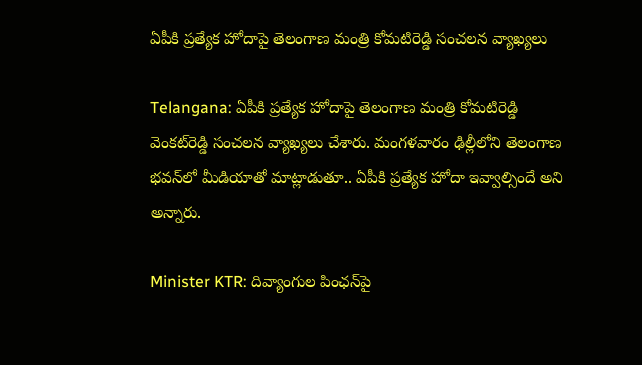ఏపీకి ప్రత్యేక హోదాపై తెలంగాణ మంత్రి కోమటిరెడ్డి సంచలన వ్యాఖ్యలు

Telangana: ఏపీకి ప్రత్యేక హోదాపై తెలంగాణ మంత్రి కోమటిరెడ్డి వెంకట్‌రెడ్డి సంచలన వ్యాఖ్యలు చేశారు. మంగళవారం ఢిల్లీలోని తెలంగాణ భవన్‌లో మీడియాతో మాట్లాడుతూ.. ఏపీకి ప్రత్యేక హోదా ఇవ్వాల్సిందే అని అన్నారు.

Minister KTR: దివ్యాంగుల పింఛన్‌పై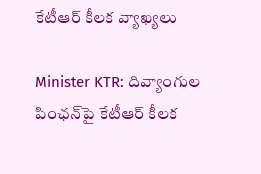కేటీఆర్ కీలక వ్యాఖ్యలు

Minister KTR: దివ్యాంగుల పింఛన్‌పై కేటీఆర్ కీలక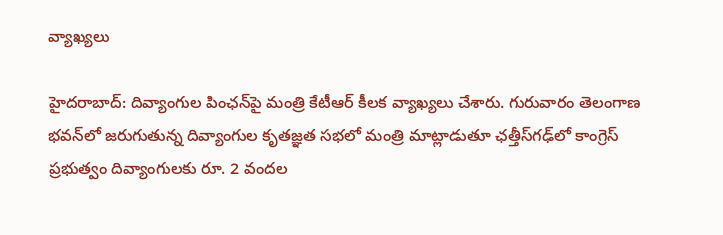వ్యాఖ్యలు

హైదరాబాద్: దివ్యాంగుల పింఛన్‌పై మంత్రి కేటీఆర్ కీలక వ్యాఖ్యలు చేశారు. గురువారం తెలంగాణ భవన్‌లో జరుగుతున్న దివ్యాంగుల కృతజ్ఞత సభలో మంత్రి మాట్లాడుతూ ఛత్తీస్‌గఢ్‌లో కాంగ్రెస్ ప్రభుత్వం దివ్యాంగులకు రూ. 2 వందల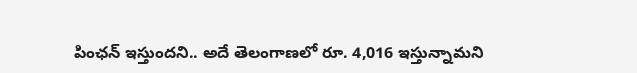పింఛన్ ఇస్తుందని.. అదే తెలంగాణలో రూ. 4,016 ఇస్తున్నామని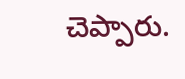చెప్పారు.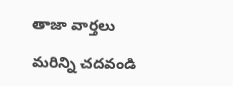తాజా వార్తలు

మరిన్ని చదవండి